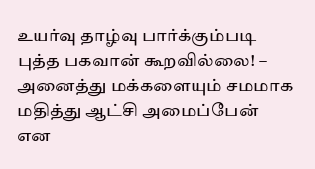உயர்வு தாழ்வு பார்க்கும்படி புத்த பகவான் கூறவில்லை! – அனைத்து மக்களையும் சமமாக மதித்து ஆட்சி அமைப்பேன் என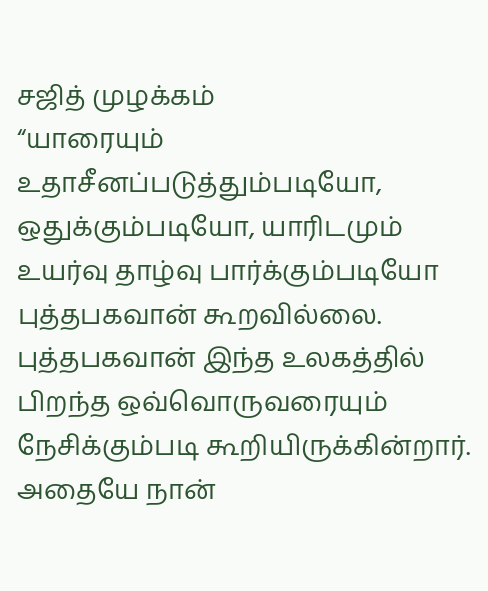சஜித் முழக்கம்
“யாரையும் உதாசீனப்படுத்தும்படியோ, ஒதுக்கும்படியோ, யாரிடமும் உயர்வு தாழ்வு பார்க்கும்படியோ புத்தபகவான் கூறவில்லை. புத்தபகவான் இந்த உலகத்தில் பிறந்த ஒவ்வொருவரையும் நேசிக்கும்படி கூறியிருக்கின்றார். அதையே நான்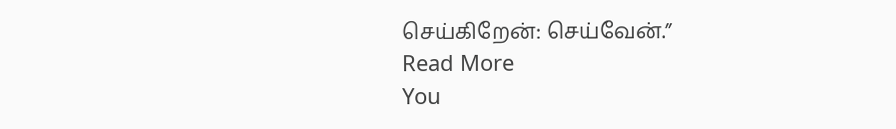செய்கிறேன்: செய்வேன்.”
Read More
You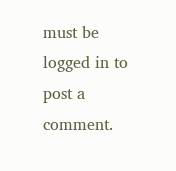must be logged in to post a comment.